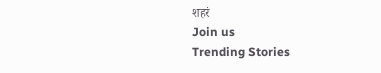शहरं
Join us
Trending Stories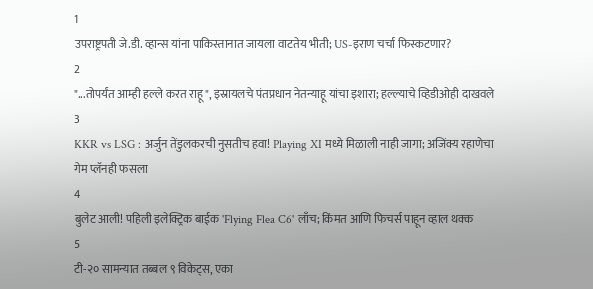1
उपराष्ट्रपती जे.डी. व्हान्स यांना पाकिस्तानात जायला वाटतेय भीती; US-इराण चर्चा फिस्कटणार?
2
"...तोपर्यंत आम्ही हल्ले करत राहू", इस्रायलचे पंतप्रधान नेतन्याहू यांचा इशारा; हल्ल्याचे व्हिडीओही दाखवले
3
KKR vs LSG : अर्जुन तेंडुलकरची नुसतीच हवा! Playing XI मध्ये मिळाली नाही जागा; अजिंक्य रहाणेचा गेम प्लॅनही फसला
4
बुलेट आली! पहिली इलेक्ट्रिक बाईक 'Flying Flea C6' लाँच; किंमत आणि फिचर्स पाहून व्हाल थक्क
5
टी-२० सामन्यात तब्बल ९ विकेट्स, एका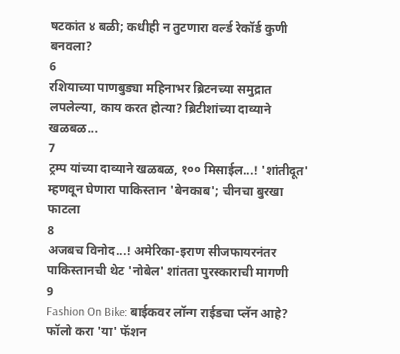षटकांत ४ बळी; कधीही न तुटणारा वर्ल्ड रेकॉर्ड कुणी बनवला?
6
रशियाच्या पाणबुड्या महिनाभर ब्रिटनच्या समुद्रात लपलेल्या, काय करत होत्या? ब्रिटीशांच्या दाव्याने खळबळ...
7
ट्रम्प यांच्या दाव्याने खळबळ, १०० मिसाईल...! 'शांतीदूत' म्हणवून घेणारा पाकिस्तान 'बेनकाब'; चीनचा बुरखा फाटला
8
अजबच विनोद...! अमेरिका-इराण सीजफायरनंतर पाकिस्तानची थेट 'नोबेल' शांतता पुरस्काराची मागणी
9
Fashion On Bike: बाईकवर लॉन्ग राईडचा प्लॅन आहे? फॉलो करा 'या' फॅशन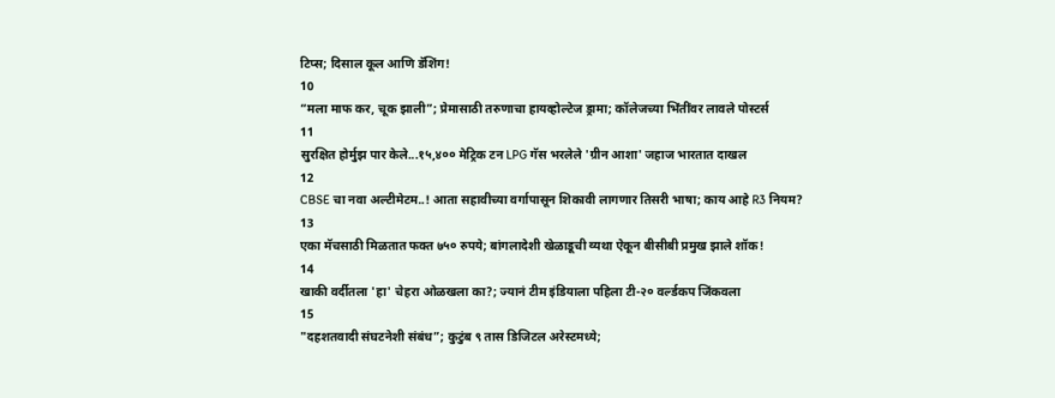टिप्स; दिसाल कूल आणि डॅशिंग!
10
“मला माफ कर, चूक झाली”; प्रेमासाठी तरुणाचा हायव्होल्टेज ड्रामा; कॉलेजच्या भिंतींवर लावले पोस्टर्स
11
सुरक्षित होर्मुझ पार केले...१५,४०० मेट्रिक टन LPG गॅस भरलेले 'ग्रीन आशा' जहाज भारतात दाखल
12
CBSE चा नवा अल्टीमेटम..! आता सहावीच्या वर्गापासून शिकावी लागणार तिसरी भाषा; काय आहे R3 नियम?
13
एका मॅचसाठी मिळतात फक्त ७५० रुपये; बांगलादेशी खेळाडूची व्यथा ऐकून बीसीबी प्रमुख झाले शॉक!
14
खाकी वर्दीतला 'हा' चेहरा ओळखला का?; ज्यानं टीम इंडियाला पहिला टी-२० वर्ल्डकप जिंकवला
15
"दहशतवादी संघटनेशी संबंध”; कुटुंब ९ तास डिजिटल अरेस्टमध्ये;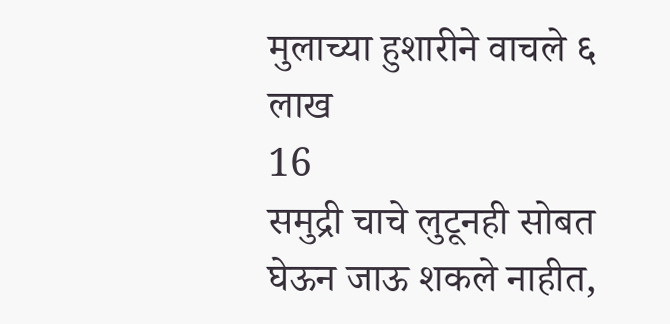मुलाच्या हुशारीने वाचले ६ लाख
16
समुद्री चाचे लुटूनही सोबत घेऊन जाऊ शकले नाहीत,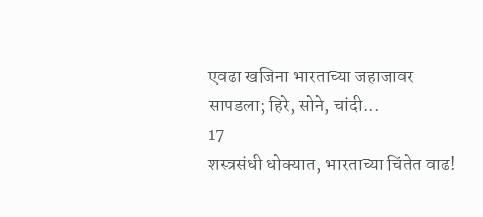एवढा खजिना भारताच्या जहाजावर सापडला; हिरे, सोने, चांदी...
17
शस्त्रसंधी धोक्यात, भारताच्या चिंतेत वाढ!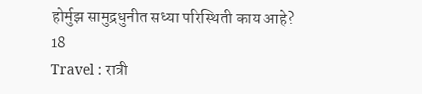होर्मुझ सामुद्रधुनीत सध्या परिस्थिती काय आहे?
18
Travel : रात्री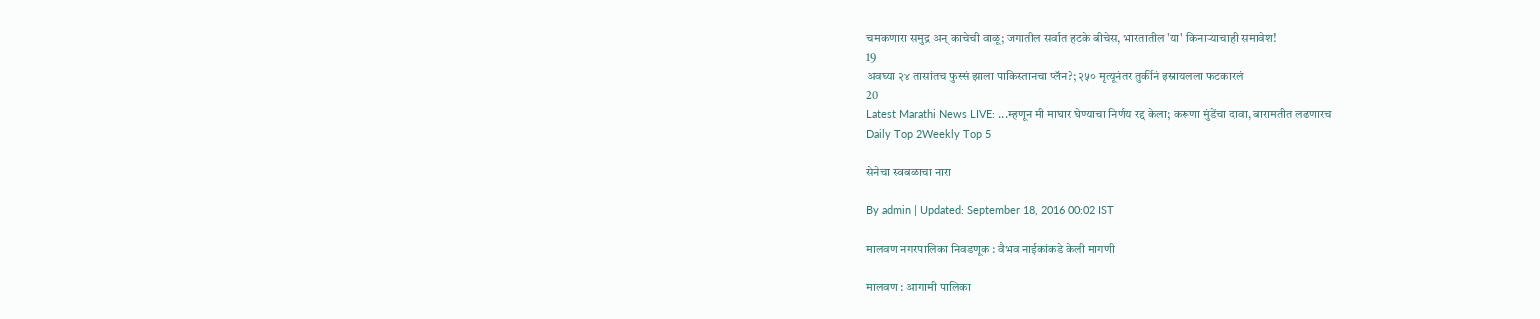चमकणारा समुद्र अन् काचेची वाळू; जगातील सर्वात हटके बीचेस, भारतातील 'या' किनाऱ्याचाही समावेश!
19
अवघ्या २४ तासांतच फुस्सं झाला पाकिस्तानचा प्लॅन?; २५० मृत्यूनंतर तुर्कीनं इस्रायलला फटकारलं
20
Latest Marathi News LIVE: ...म्हणून मी माघार घेण्याचा निर्णय रद्द केला; करूणा मुंडेंचा दावा, बारामतीत लढणारच
Daily Top 2Weekly Top 5

सेनेचा स्वबळाचा नारा

By admin | Updated: September 18, 2016 00:02 IST

मालवण नगरपालिका निवडणूक : वैभव नाईकांकडे केली मागणी

मालवण : आगामी पालिका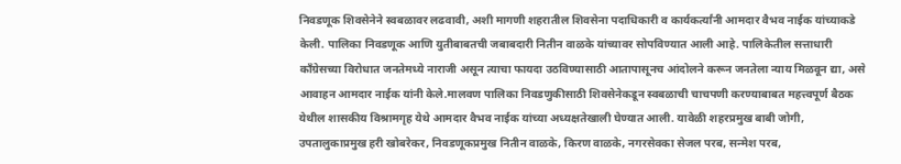निवडणूक शिवसेनेने स्वबळावर लढवावी, अशी मागणी शहरातील शिवसेना पदाधिकारी व कार्यकर्त्यांनी आमदार वैभव नाईक यांच्याकडे केली. पालिका निवडणूक आणि युतीबाबतची जबाबदारी नितीन वाळके यांच्यावर सोपविण्यात आली आहे. पालिकेतील सत्ताधारी काँग्रेसच्या विरोधात जनतेमध्ये नाराजी असून त्याचा फायदा उठविण्यासाठी आतापासूनच आंदोलने करून जनतेला न्याय मिळवून द्या, असे आवाहन आमदार नाईक यांनी केले.मालवण पालिका निवडणुकीसाठी शिवसेनेकडून स्वबळाची चाचपणी करण्याबाबत महत्त्वपूर्ण बैठक येथील शासकीय विश्रामगृह येथे आमदार वैभव नाईक यांच्या अध्यक्षतेखाली घेण्यात आली. यावेळी शहरप्रमुख बाबी जोगी, उपतालुकाप्रमुख हरी खोबरेकर, निवडणूकप्रमुख नितीन वाळके, किरण वाळके, नगरसेवका सेजल परब, सन्मेश परब,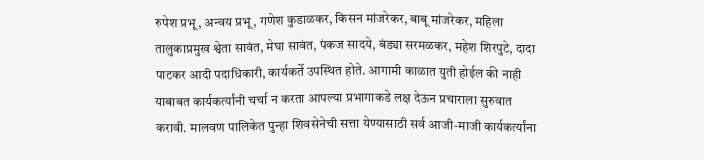रुपेश प्रभू, अन्वय प्रभू, गणेश कुडाळकर, किसन मांजरेकर, बाबू मांजरेकर, महिला तालुकाप्रमुख श्वेता सावंत, मेघा सावंत, पंकज सादये, बंड्या सरमळकर, महेश शिरपुटे, दादा पाटकर आदी पदाधिकारी, कार्यकर्ते उपस्थित होते. आगामी काळात युती होईल की नाही याबाबत कार्यकर्त्यांनी चर्चा न करता आपल्या प्रभागाकडे लक्ष देऊन प्रचाराला सुरुवात करावी. मालवण पालिकेत पुन्हा शिवसेनेची सत्ता येण्यासाठी सर्व आजी-माजी कार्यकर्त्यांना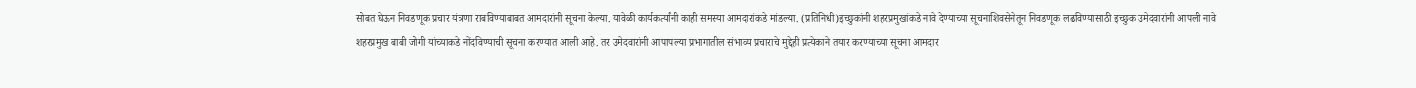सोबत घेऊन निवडणूक प्रचार यंत्रणा राबविण्याबाबत आमदारांनी सूचना केल्या. यावेळी कार्यकर्त्यांनी काही समस्या आमदारांकडे मांडल्या. (प्रतिनिधी)इच्छुकांनी शहरप्रमुखांकडे नावे देण्याच्या सूचनाशिवसेनेतून निवडणूक लढविण्यासाठी इच्छुक उमेदवारांनी आपली नावे शहरप्रमुख बाबी जोगी यांच्याकडे नोंदविण्याची सूचना करण्यात आली आहे. तर उमेदवारांनी आपापल्या प्रभागातील संभाव्य प्रचाराचे मुद्देही प्रत्येकाने तयार करण्याच्या सूचना आमदार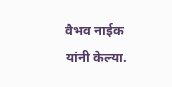वैभव नाईक यांनी केल्या.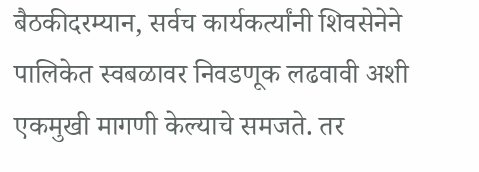बैठकीदरम्यान, सर्वच कार्यकर्त्यांनी शिवसेनेने पालिकेत स्वबळावर निवडणूक लढवावी अशी एकमुखी मागणी केल्याचे समजते. तर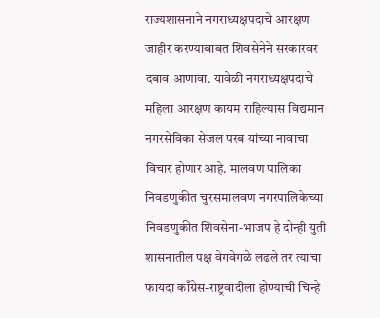राज्यशासनाने नगराध्यक्षपदाचे आरक्षण जाहीर करण्याबाबत शिवसेनेने सरकारवर दबाव आणावा. यावेळी नगराध्यक्षपदाचे महिला आरक्षण कायम राहिल्यास विद्यमान नगरसेविका सेजल परब यांच्या नावाचा विचार होणार आहे. मालवण पालिका निवडणुकीत चुरसमालवण नगरपालिकेच्या निवडणुकीत शिवसेना-भाजप हे दोन्ही युती शासनातील पक्ष वेगवेगळे लढले तर त्याचा फायदा काँग्रेस-राष्ट्रवादीला होण्याची चिन्हे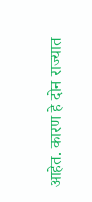आहेत. कारण हे दोन राज्यात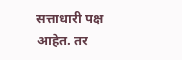सत्ताधारी पक्ष आहेत. तर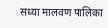सध्या मालवण पालिका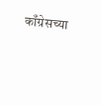काँग्रेसच्या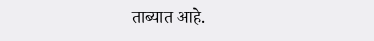ताब्यात आहे.